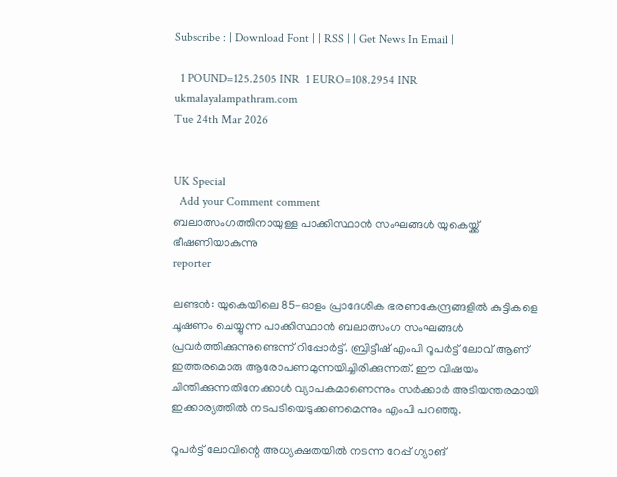Subscribe : | Download Font | | RSS | | Get News In Email |

  1 POUND=125.2505 INR  1 EURO=108.2954 INR
ukmalayalampathram.com
Tue 24th Mar 2026


UK Special
  Add your Comment comment
ബലാത്സംഗത്തിനായുള്ള പാക്കിസ്ഥാന്‍ സംഘങ്ങള്‍ യുകെയ്ക്ക് ഭീഷണിയാകുന്നു
reporter

ലണ്ടന്‍: യുകെയിലെ 85-ഓളം പ്രാദേശിക ഭരണകേന്ദ്രങ്ങളില്‍ കുട്ടികളെ ചൂഷണം ചെയ്യുന്ന പാക്കിസ്ഥാന്‍ ബലാത്സംഗ സംഘങ്ങള്‍ പ്രവര്‍ത്തിക്കുന്നുണ്ടെന്ന് റിപ്പോര്‍ട്ട്. ബ്രിട്ടീഷ് എംപി റൂപര്‍ട്ട് ലോവ് ആണ് ഇത്തരമൊരു ആരോപണമുന്നയിച്ചിരിക്കുന്നത്. ഈ വിഷയം ചിന്തിക്കുന്നതിനേക്കാള്‍ വ്യാപകമാണെന്നും സര്‍ക്കാര്‍ അടിയന്തരമായി ഇക്കാര്യത്തില്‍ നടപടിയെടുക്കണമെന്നും എംപി പറഞ്ഞു.

റൂപര്‍ട്ട് ലോവിന്റെ അധ്യക്ഷതയില്‍ നടന്ന റേപ്പ് ഗ്യാങ്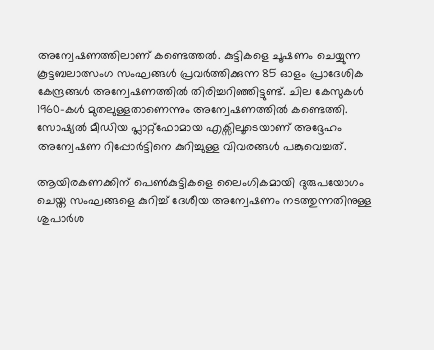അന്വേഷണത്തിലാണ് കണ്ടെത്തല്‍. കുട്ടികളെ ചൂഷണം ചെയ്യുന്ന കൂട്ടബലാത്സംഗ സംഘങ്ങള്‍ പ്രവര്‍ത്തിക്കുന്ന 85 ഓളം പ്രാദേശിക കേന്ദ്രങ്ങള്‍ അന്വേഷണത്തില്‍ തിരിച്ചറിഞ്ഞിട്ടുണ്ട്. ചില കേസുകള്‍ 1960-കള്‍ മുതലുള്ളതാണെന്നും അന്വേഷണത്തില്‍ കണ്ടെത്തി. സോഷ്യല്‍ മീഡിയ പ്ലാറ്റ്ഫോമായ എക്സിലൂടെയാണ് അദ്ദേഹം അന്വേഷണ റിപ്പോര്‍ട്ടിനെ കുറിച്ചുള്ള വിവരങ്ങള്‍ പങ്കുവെച്ചത്.

ആയിരകണക്കിന് പെണ്‍കുട്ടികളെ ലൈംഗികമായി ദുരുപയോഗം ചെയ്ത സംഘങ്ങളെ കുറിച്ച് ദേശീയ അന്വേഷണം നടത്തുന്നതിനുള്ള ശുപാര്‍ശ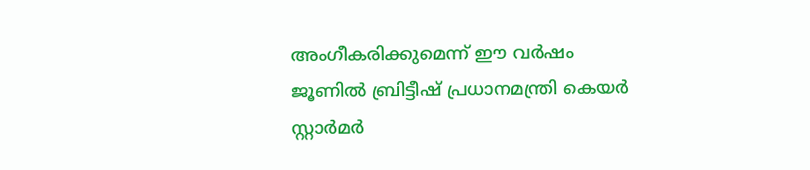അംഗീകരിക്കുമെന്ന് ഈ വര്‍ഷം ജൂണില്‍ ബ്രിട്ടീഷ് പ്രധാനമന്ത്രി കെയര്‍ സ്റ്റാര്‍മര്‍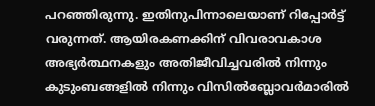പറഞ്ഞിരുന്നു. ഇതിനുപിന്നാലെയാണ് റിപ്പോര്‍ട്ട് വരുന്നത്. ആയിരകണക്കിന് വിവരാവകാശ അഭ്യര്‍ത്ഥനകളും അതിജീവിച്ചവരില്‍ നിന്നും കുടുംബങ്ങളില്‍ നിന്നും വിസില്‍ബ്ലോവര്‍മാരില്‍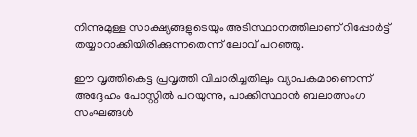നിന്നുമുള്ള സാക്ഷ്യങ്ങളുടെയും അടിസ്ഥാനത്തിലാണ് റിപ്പോര്‍ട്ട് തയ്യാറാക്കിയിരിക്കുന്നതെന്ന് ലോവ് പറഞ്ഞു.

ഈ വൃത്തികെട്ട പ്രവൃത്തി വിചാരിച്ചതിലും വ്യാപകമാണെന്ന് അദ്ദേഹം പോസ്റ്റില്‍ പറയുന്നു, പാക്കിസ്ഥാന്‍ ബലാത്സംഗ സംഘങ്ങള്‍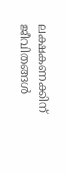ലക്ഷകണക്കിന് ജീവിതങ്ങള്‍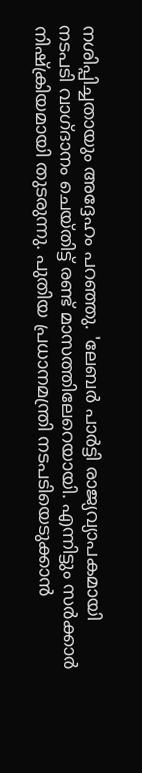നശിപ്പിച്ചതായും അദ്ദേഹം പറഞ്ഞു. 'ലേബര്‍ പാര്‍ട്ടി രാജ്യവ്യാപകമായി നടപടി വാഗ്ദാനം ചെയ്തിട്ട് രണ്ട് മാസത്തിലേറെയായി. എന്നിട്ടും സര്‍ക്കാര്‍ നിഷ്‌ക്രിയമായി തുടരുന്നു. പുതിയ പ്രധാനമന്ത്രി നടപടിയെടുക്കാന്‍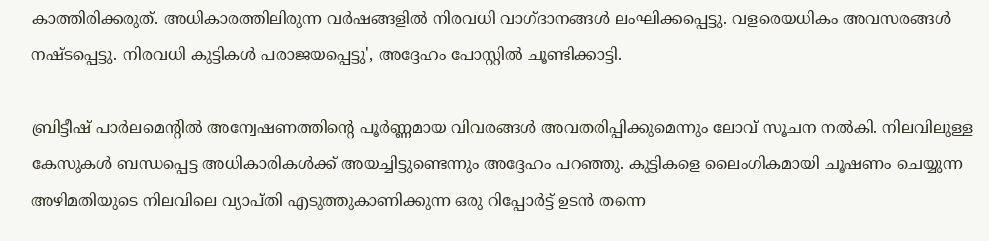കാത്തിരിക്കരുത്. അധികാരത്തിലിരുന്ന വര്‍ഷങ്ങളില്‍ നിരവധി വാഗ്ദാനങ്ങള്‍ ലംഘിക്കപ്പെട്ടു. വളരെയധികം അവസരങ്ങള്‍ നഷ്ടപ്പെട്ടു. നിരവധി കുട്ടികള്‍ പരാജയപ്പെട്ടു', അദ്ദേഹം പോസ്റ്റില്‍ ചൂണ്ടിക്കാട്ടി.

ബ്രിട്ടീഷ് പാര്‍ലമെന്റില്‍ അന്വേഷണത്തിന്റെ പൂര്‍ണ്ണമായ വിവരങ്ങള്‍ അവതരിപ്പിക്കുമെന്നും ലോവ് സൂചന നല്‍കി. നിലവിലുള്ള കേസുകള്‍ ബന്ധപ്പെട്ട അധികാരികള്‍ക്ക് അയച്ചിട്ടുണ്ടെന്നും അദ്ദേഹം പറഞ്ഞു. കുട്ടികളെ ലൈംഗികമായി ചൂഷണം ചെയ്യുന്ന അഴിമതിയുടെ നിലവിലെ വ്യാപ്തി എടുത്തുകാണിക്കുന്ന ഒരു റിപ്പോര്‍ട്ട് ഉടന്‍ തന്നെ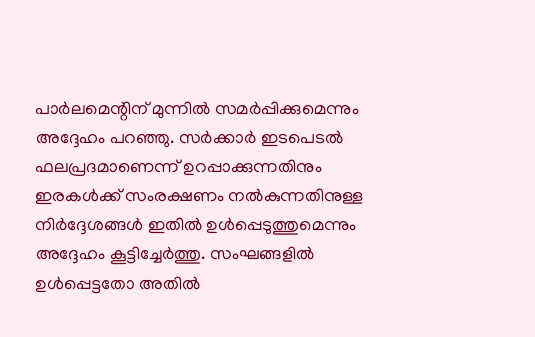പാര്‍ലമെന്റിന് മുന്നില്‍ സമര്‍പ്പിക്കുമെന്നും അദ്ദേഹം പറഞ്ഞു. സര്‍ക്കാര്‍ ഇടപെടല്‍ ഫലപ്രദമാണെന്ന് ഉറപ്പാക്കുന്നതിനും ഇരകള്‍ക്ക് സംരക്ഷണം നല്‍കുന്നതിനുള്ള നിര്‍ദ്ദേശങ്ങള്‍ ഇതില്‍ ഉള്‍പ്പെടുത്തുമെന്നും അദ്ദേഹം കൂട്ടിച്ചേര്‍ത്തു. സംഘങ്ങളില്‍ ഉള്‍പ്പെട്ടതോ അതില്‍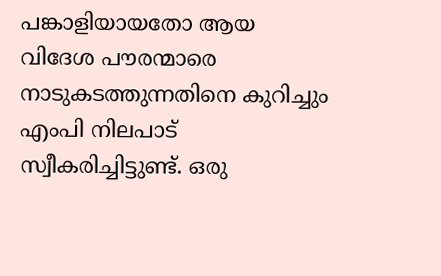പങ്കാളിയായതോ ആയ വിദേശ പൗരന്മാരെ നാടുകടത്തുന്നതിനെ കുറിച്ചും എംപി നിലപാട് സ്വീകരിച്ചിട്ടുണ്ട്. ഒരു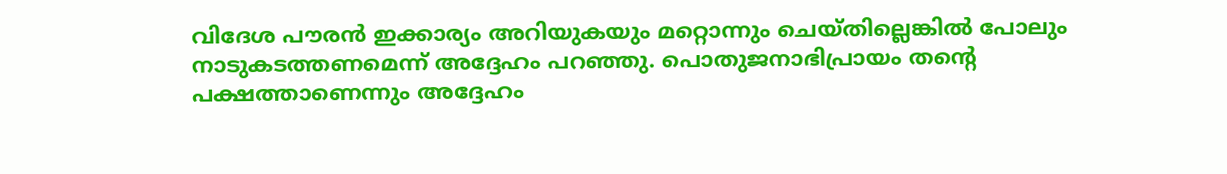വിദേശ പൗരന്‍ ഇക്കാര്യം അറിയുകയും മറ്റൊന്നും ചെയ്തില്ലെങ്കില്‍ പോലും നാടുകടത്തണമെന്ന് അദ്ദേഹം പറഞ്ഞു. പൊതുജനാഭിപ്രായം തന്റെ പക്ഷത്താണെന്നും അദ്ദേഹം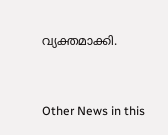വ്യക്തമാക്കി.


Other News in this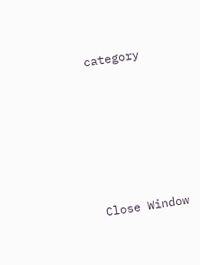category








Close Window